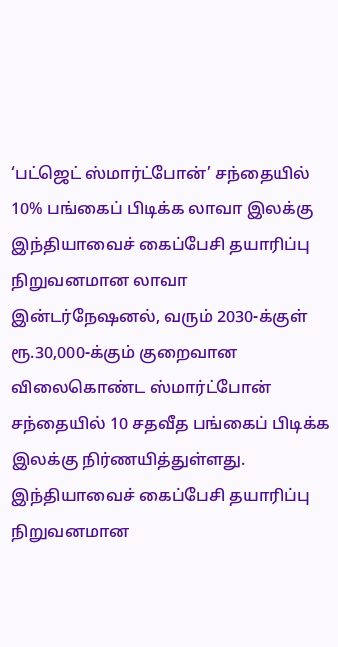‘பட்ஜெட் ஸ்மார்ட்போன்’ சந்தையில் 10% பங்கைப் பிடிக்க லாவா இலக்கு
இந்தியாவைச் கைப்பேசி தயாரிப்பு நிறுவனமான லாவா இன்டர்நேஷனல், வரும் 2030-க்குள் ரூ.30,000-க்கும் குறைவான விலைகொண்ட ஸ்மார்ட்போன் சந்தையில் 10 சதவீத பங்கைப் பிடிக்க இலக்கு நிர்ணயித்துள்ளது.
இந்தியாவைச் கைப்பேசி தயாரிப்பு நிறுவனமான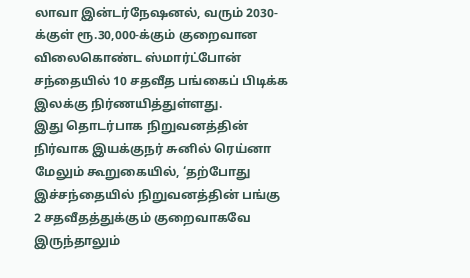லாவா இன்டர்நேஷனல், வரும் 2030-க்குள் ரூ.30,000-க்கும் குறைவான விலைகொண்ட ஸ்மார்ட்போன் சந்தையில் 10 சதவீத பங்கைப் பிடிக்க இலக்கு நிர்ணயித்துள்ளது.
இது தொடர்பாக நிறுவனத்தின் நிர்வாக இயக்குநர் சுனில் ரெய்னா மேலும் கூறுகையில், ‘தற்போது இச்சந்தையில் நிறுவனத்தின் பங்கு 2 சதவீதத்துக்கும் குறைவாகவே இருந்தாலும்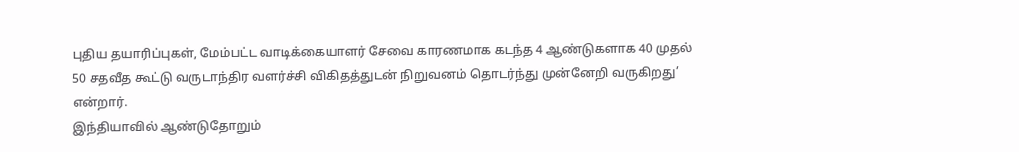புதிய தயாரிப்புகள், மேம்பட்ட வாடிக்கையாளர் சேவை காரணமாக கடந்த 4 ஆண்டுகளாக 40 முதல் 50 சதவீத கூட்டு வருடாந்திர வளர்ச்சி விகிதத்துடன் நிறுவனம் தொடர்ந்து முன்னேறி வருகிறது’ என்றார்.
இந்தியாவில் ஆண்டுதோறும்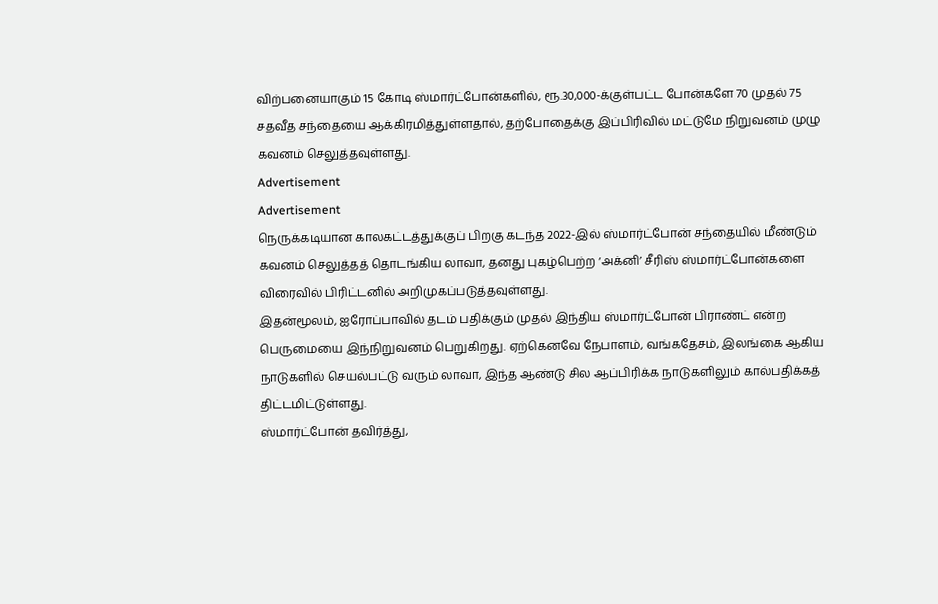விற்பனையாகும் 15 கோடி ஸ்மார்ட்போன்களில், ரூ.30,000-க்குள்பட்ட போன்களே 70 முதல் 75 சதவீத சந்தையை ஆக்கிரமித்துள்ளதால், தற்போதைக்கு இப்பிரிவில் மட்டுமே நிறுவனம் முழு கவனம் செலுத்தவுள்ளது.
Advertisement
Advertisement
நெருக்கடியான காலகட்டத்துக்குப் பிறகு கடந்த 2022-இல் ஸ்மார்ட்போன் சந்தையில் மீண்டும் கவனம் செலுத்தத் தொடங்கிய லாவா, தனது புகழ்பெற்ற ‘அக்னி’ சீரிஸ் ஸ்மார்ட்போன்களை விரைவில் பிரிட்டனில் அறிமுகப்படுத்தவுள்ளது.
இதன்மூலம், ஐரோப்பாவில் தடம் பதிக்கும் முதல் இந்திய ஸ்மார்ட்போன் பிராண்ட் என்ற பெருமையை இந்நிறுவனம் பெறுகிறது. ஏற்கெனவே நேபாளம், வங்கதேசம், இலங்கை ஆகிய நாடுகளில் செயல்பட்டு வரும் லாவா, இந்த ஆண்டு சில ஆப்பிரிக்க நாடுகளிலும் கால்பதிக்கத் திட்டமிட்டுள்ளது.
ஸ்மார்ட்போன் தவிர்த்து,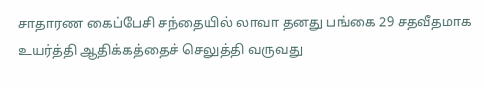சாதாரண கைப்பேசி சந்தையில் லாவா தனது பங்கை 29 சதவீதமாக உயர்த்தி ஆதிக்கத்தைச் செலுத்தி வருவது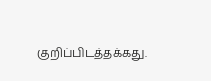குறிப்பிடத்தக்கது.